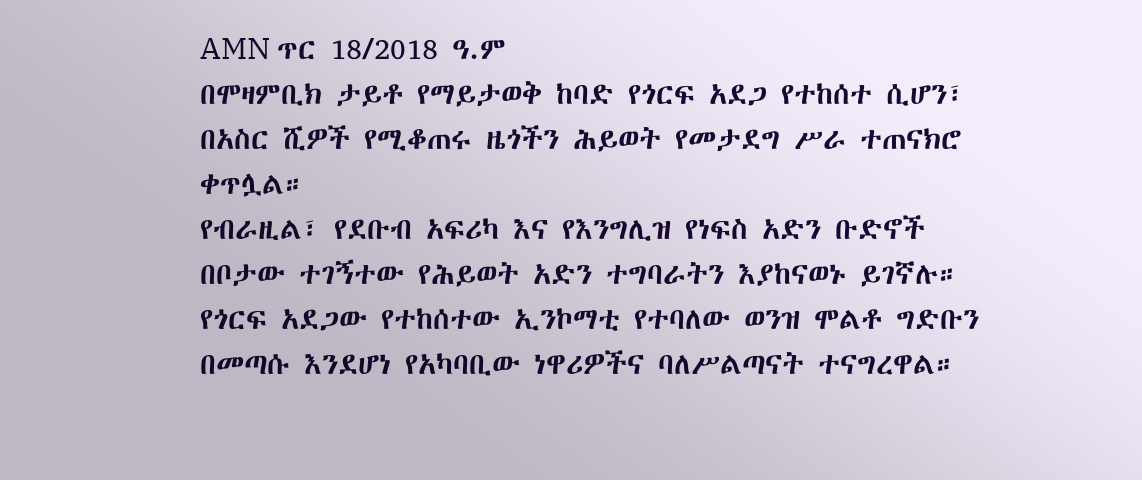AMN ጥር 18/2018 ዓ.ም
በሞዛምቢክ ታይቶ የማይታወቅ ከባድ የጎርፍ አደጋ የተከሰተ ሲሆን፣ በአስር ሺዎች የሚቆጠሩ ዜጎችን ሕይወት የመታደግ ሥራ ተጠናክሮ ቀጥሏል።
የብራዚል፣ የደቡብ አፍሪካ እና የእንግሊዝ የነፍስ አድን ቡድኖች በቦታው ተገኝተው የሕይወት አድን ተግባራትን እያከናወኑ ይገኛሉ።
የጎርፍ አደጋው የተከሰተው ኢንኮማቲ የተባለው ወንዝ ሞልቶ ግድቡን በመጣሱ እንደሆነ የአካባቢው ነዋሪዎችና ባለሥልጣናት ተናግረዋል።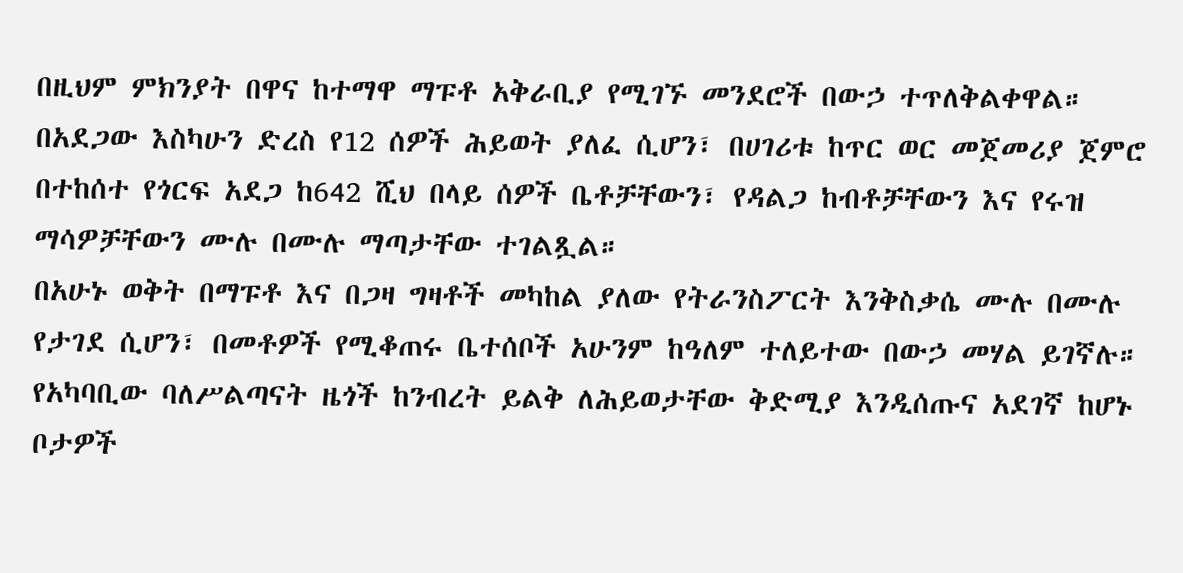በዚህም ምክንያት በዋና ከተማዋ ማፑቶ አቅራቢያ የሚገኙ መንደሮች በውኃ ተጥለቅልቀዋል።
በአደጋው እስካሁን ድረስ የ12 ሰዎች ሕይወት ያለፈ ሲሆን፣ በሀገሪቱ ከጥር ወር መጀመሪያ ጀምሮ በተከሰተ የጎርፍ አደጋ ከ642 ሺህ በላይ ሰዎች ቤቶቻቸውን፣ የዳልጋ ከብቶቻቸውን እና የሩዝ ማሳዎቻቸውን ሙሉ በሙሉ ማጣታቸው ተገልጿል።
በአሁኑ ወቅት በማፑቶ እና በጋዛ ግዛቶች መካከል ያለው የትራንስፖርት እንቅስቃሴ ሙሉ በሙሉ የታገደ ሲሆን፣ በመቶዎች የሚቆጠሩ ቤተሰቦች አሁንም ከዓለም ተለይተው በውኃ መሃል ይገኛሉ።
የአካባቢው ባለሥልጣናት ዜጎች ከንብረት ይልቅ ለሕይወታቸው ቅድሚያ እንዲሰጡና አደገኛ ከሆኑ ቦታዎች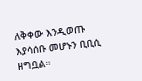ለቅቀው እንዲወጡ እያሳሰቡ መሆኑን ቢቢሲ ዘግቧል።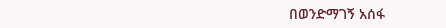በወንድማገኝ አሰፋ